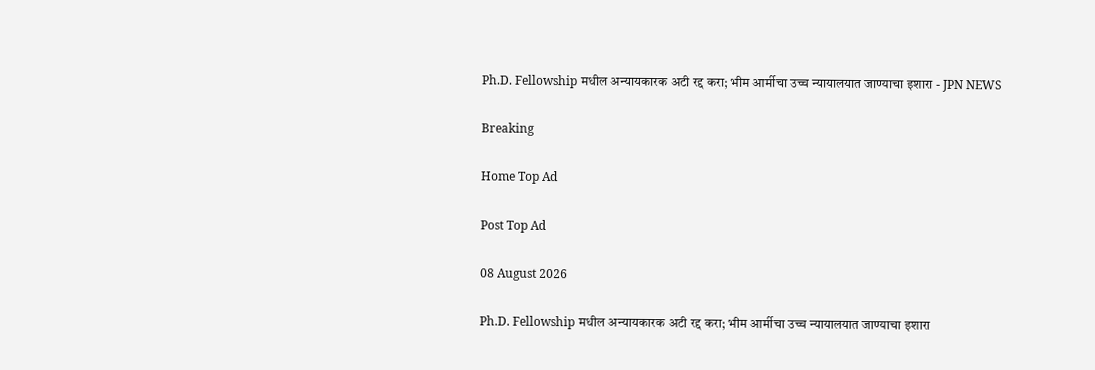Ph.D. Fellowship मधील अन्यायकारक अटी रद्द करा; भीम आर्मीचा उच्च न्यायालयात जाण्याचा इशारा - JPN NEWS

Breaking

Home Top Ad

Post Top Ad

08 August 2026

Ph.D. Fellowship मधील अन्यायकारक अटी रद्द करा; भीम आर्मीचा उच्च न्यायालयात जाण्याचा इशारा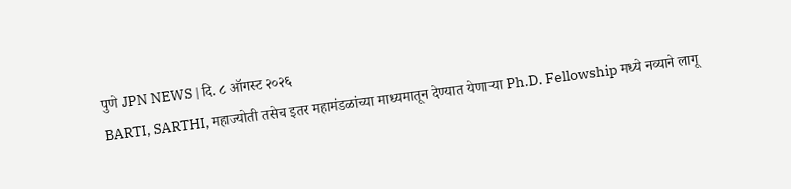पुणे JPN NEWS | दि. ८ ऑगस्ट २०२६
BARTI, SARTHI, महाज्योती तसेच इतर महामंडळांच्या माध्यमातून देण्यात येणाऱ्या Ph.D. Fellowship मध्ये नव्याने लागू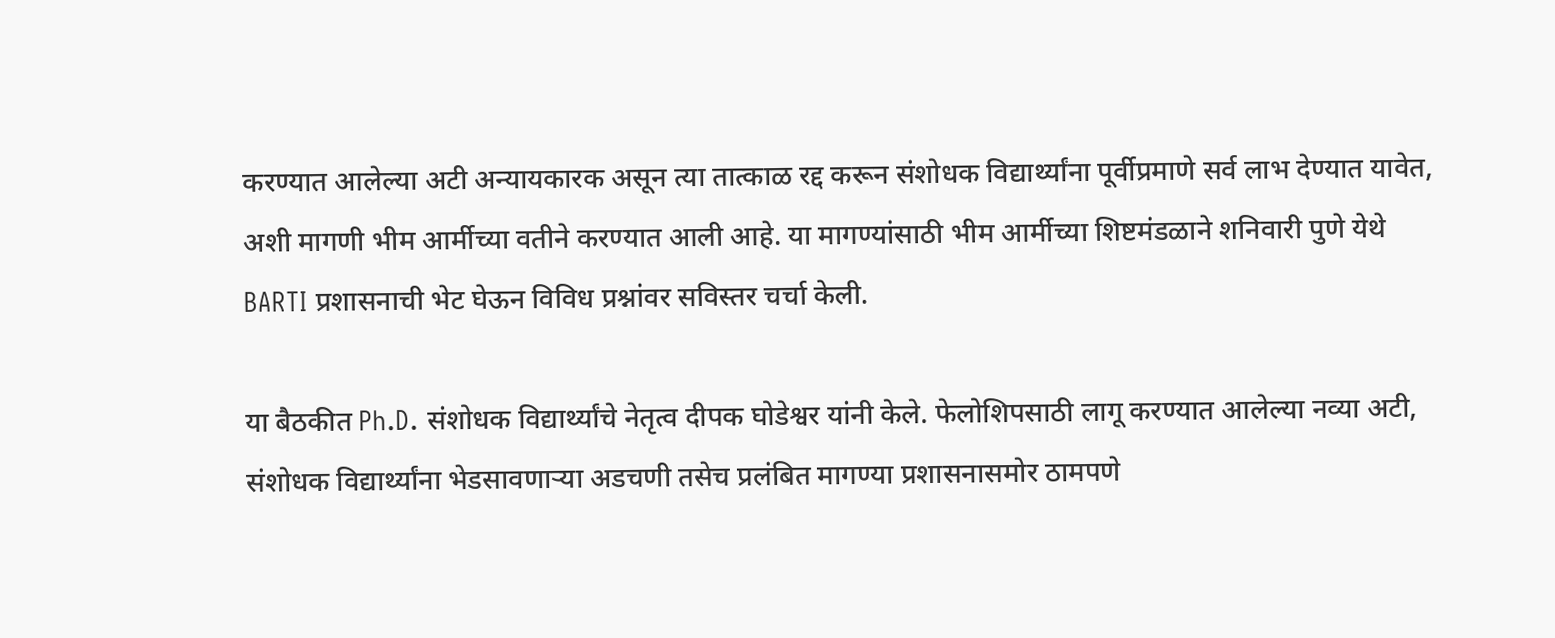करण्यात आलेल्या अटी अन्यायकारक असून त्या तात्काळ रद्द करून संशोधक विद्यार्थ्यांना पूर्वीप्रमाणे सर्व लाभ देण्यात यावेत, अशी मागणी भीम आर्मीच्या वतीने करण्यात आली आहे. या मागण्यांसाठी भीम आर्मीच्या शिष्टमंडळाने शनिवारी पुणे येथे BARTI प्रशासनाची भेट घेऊन विविध प्रश्नांवर सविस्तर चर्चा केली.

या बैठकीत Ph.D. संशोधक विद्यार्थ्यांचे नेतृत्व दीपक घोडेश्वर यांनी केले. फेलोशिपसाठी लागू करण्यात आलेल्या नव्या अटी, संशोधक विद्यार्थ्यांना भेडसावणाऱ्या अडचणी तसेच प्रलंबित मागण्या प्रशासनासमोर ठामपणे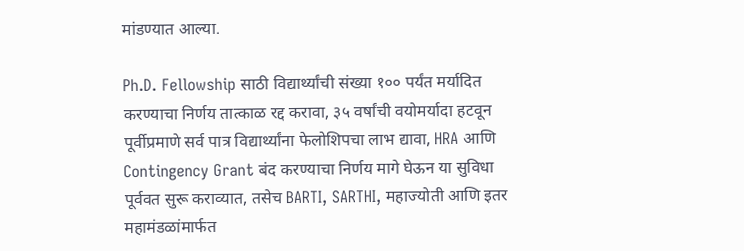मांडण्यात आल्या.

Ph.D. Fellowship साठी विद्यार्थ्यांची संख्या १०० पर्यंत मर्यादित करण्याचा निर्णय तात्काळ रद्द करावा, ३५ वर्षांची वयोमर्यादा हटवून पूर्वीप्रमाणे सर्व पात्र विद्यार्थ्यांना फेलोशिपचा लाभ द्यावा, HRA आणि Contingency Grant बंद करण्याचा निर्णय मागे घेऊन या सुविधा पूर्ववत सुरू कराव्यात, तसेच BARTI, SARTHI, महाज्योती आणि इतर महामंडळांमार्फत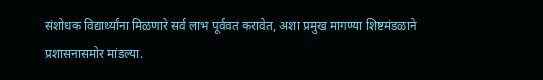संशोधक विद्यार्थ्यांना मिळणारे सर्व लाभ पूर्ववत करावेत, अशा प्रमुख मागण्या शिष्टमंडळाने प्रशासनासमोर मांडल्या.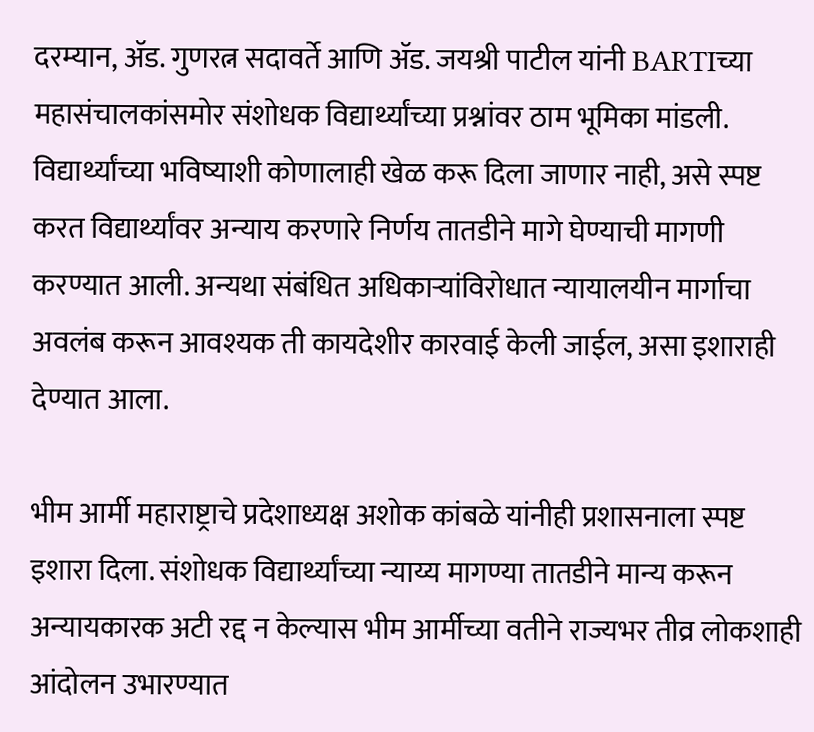दरम्यान, ॲड. गुणरत्न सदावर्ते आणि ॲड. जयश्री पाटील यांनी BARTIच्या महासंचालकांसमोर संशोधक विद्यार्थ्यांच्या प्रश्नांवर ठाम भूमिका मांडली. विद्यार्थ्यांच्या भविष्याशी कोणालाही खेळ करू दिला जाणार नाही, असे स्पष्ट करत विद्यार्थ्यांवर अन्याय करणारे निर्णय तातडीने मागे घेण्याची मागणी करण्यात आली. अन्यथा संबंधित अधिकाऱ्यांविरोधात न्यायालयीन मार्गाचा अवलंब करून आवश्यक ती कायदेशीर कारवाई केली जाईल, असा इशाराही देण्यात आला.

भीम आर्मी महाराष्ट्राचे प्रदेशाध्यक्ष अशोक कांबळे यांनीही प्रशासनाला स्पष्ट इशारा दिला. संशोधक विद्यार्थ्यांच्या न्याय्य मागण्या तातडीने मान्य करून अन्यायकारक अटी रद्द न केल्यास भीम आर्मीच्या वतीने राज्यभर तीव्र लोकशाही आंदोलन उभारण्यात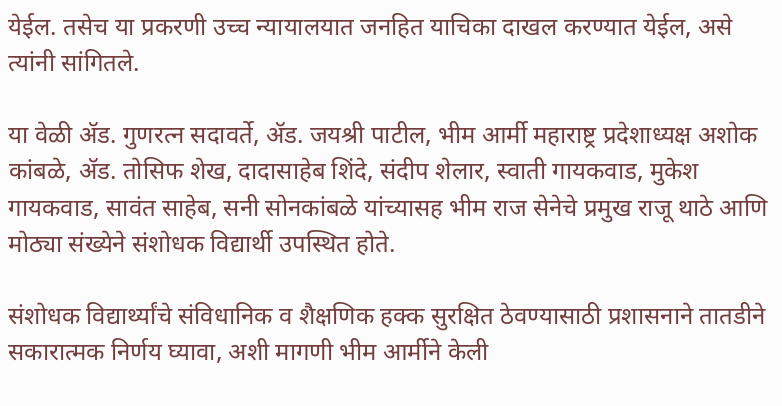येईल. तसेच या प्रकरणी उच्च न्यायालयात जनहित याचिका दाखल करण्यात येईल, असे त्यांनी सांगितले.

या वेळी ॲड. गुणरत्न सदावर्ते, ॲड. जयश्री पाटील, भीम आर्मी महाराष्ट्र प्रदेशाध्यक्ष अशोक कांबळे, ॲड. तोसिफ शेख, दादासाहेब शिंदे, संदीप शेलार, स्वाती गायकवाड, मुकेश गायकवाड, सावंत साहेब, सनी सोनकांबळे यांच्यासह भीम राज सेनेचे प्रमुख राजू थाठे आणि मोठ्या संख्येने संशोधक विद्यार्थी उपस्थित होते.

संशोधक विद्यार्थ्यांचे संविधानिक व शैक्षणिक हक्क सुरक्षित ठेवण्यासाठी प्रशासनाने तातडीने सकारात्मक निर्णय घ्यावा, अशी मागणी भीम आर्मीने केली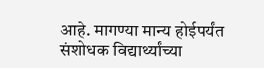आहे. मागण्या मान्य होईपर्यंत संशोधक विद्यार्थ्यांच्या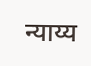न्याय्य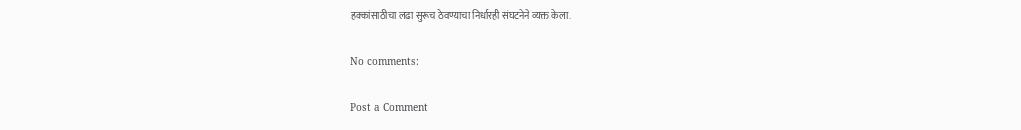हक्कांसाठीचा लढा सुरूच ठेवण्याचा निर्धारही संघटनेने व्यक्त केला.

No comments:

Post a Comment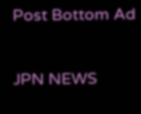Post Bottom Ad

JPN NEWS